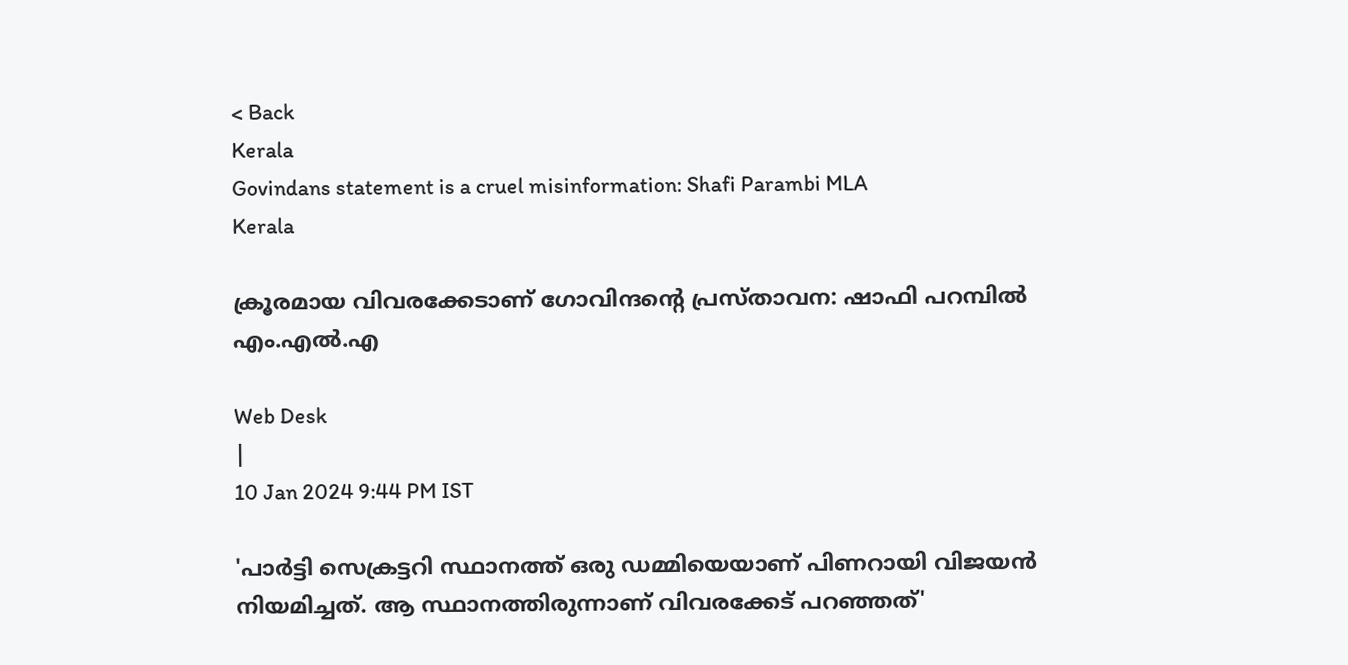< Back
Kerala
Govindans statement is a cruel misinformation: Shafi Parambi MLA
Kerala

ക്രൂരമായ വിവരക്കേടാണ് ഗോവിന്ദന്റെ പ്രസ്താവന: ഷാഫി പറമ്പില്‍ എം.എല്‍.എ

Web Desk
|
10 Jan 2024 9:44 PM IST

'പാർട്ടി സെക്രട്ടറി സ്ഥാനത്ത് ഒരു ഡമ്മിയെയാണ് പിണറായി വിജയൻ നിയമിച്ചത്. ആ സ്ഥാനത്തിരുന്നാണ് വിവരക്കേട് പറഞ്ഞത്'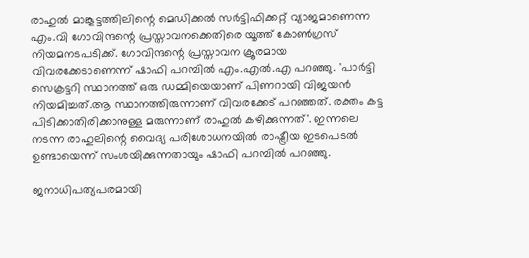രാഹുൽ മാങ്കൂട്ടത്തിലിന്റെ മെഡിക്കൽ സർട്ടിഫിക്കറ്റ് വ്യാജമാണെന്ന എം.വി ഗോവിന്ദന്റെ പ്രസ്താവനക്കെതിരെ യൂത്ത് കോൺഗ്രസ് നിയമനടപടിക്ക്. ഗോവിന്ദന്റെ പ്രസ്താവന ക്രൂരമായ വിവരക്കേടാണെന്ന് ഷാഫി പറമ്പിൽ എം.എൽ.എ പറഞ്ഞു. 'പാർട്ടി സെക്രട്ടറി സ്ഥാനത്ത് ഒരു ഡമ്മിയെയാണ് പിണറായി വിജയൻ നിയമിച്ചത്.ആ സ്ഥാനത്തിരുന്നാണ് വിവരക്കേട് പറഞ്ഞത്. രക്തം കട്ട പിടിക്കാതിരിക്കാനുള്ള മരുന്നാണ് രാഹുൽ കഴിക്കുന്നത്'. ഇന്നലെ നടന്ന രാഹുലിന്റെ വൈദ്യ പരിശോധനയിൽ രാഷ്ട്രീയ ഇടപെടൽ ഉണ്ടായെന്ന് സംശയിക്കുന്നതായും ഷാഫി പറമ്പിൽ പറഞ്ഞു.

ജനാധിപത്യപരമായി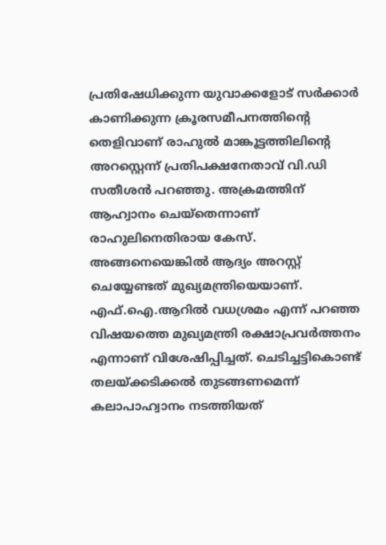പ്രതിഷേധിക്കുന്ന യുവാക്കളോട് സർക്കാർ കാണിക്കുന്ന ക്രൂരസമീപനത്തിന്റെ തെളിവാണ് രാഹുൽ മാങ്കൂട്ടത്തിലിന്റെ അറസ്റ്റെന്ന് പ്രതിപക്ഷനേതാവ് വി.ഡി സതീശൻ പറഞ്ഞു. അക്രമത്തിന് ആഹ്വാനം ചെയ്തെന്നാണ് രാഹുലിനെതിരായ കേസ്. അങ്ങനെയെങ്കിൽ ആദ്യം അറസ്റ്റ് ചെയ്യേണ്ടത് മുഖ്യമന്ത്രിയെയാണ്. എഫ്.ഐ.ആറിൽ വധശ്രമം എന്ന് പറഞ്ഞ വിഷയത്തെ മുഖ്യമന്ത്രി രക്ഷാപ്രവർത്തനം എന്നാണ് വിശേഷിപ്പിച്ചത്. ചെടിച്ചട്ടികൊണ്ട് തലയ്ക്കടിക്കൽ തുടങ്ങണമെന്ന് കലാപാഹ്വാനം നടത്തിയത്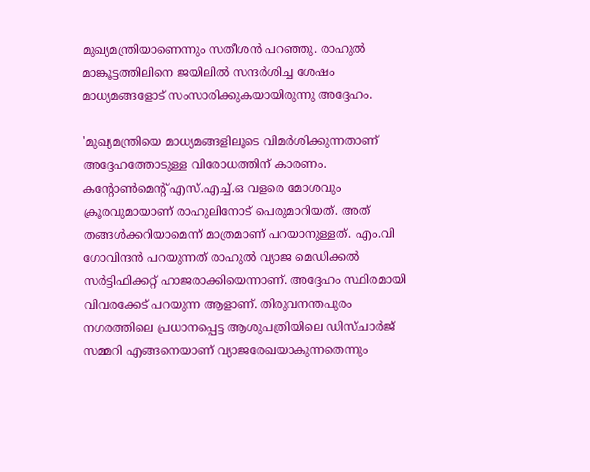മുഖ്യമന്ത്രിയാണെന്നും സതീശൻ പറഞ്ഞു. രാഹുൽ മാങ്കൂട്ടത്തിലിനെ ജയിലിൽ സന്ദർശിച്ച ശേഷം മാധ്യമങ്ങളോട് സംസാരിക്കുകയായിരുന്നു അദ്ദേഹം.

'മുഖ്യമന്ത്രിയെ മാധ്യമങ്ങളിലൂടെ വിമർശിക്കുന്നതാണ് അദ്ദേഹത്തോടുള്ള വിരോധത്തിന് കാരണം. കന്റോൺമെന്റ് എസ്.എച്ച്.ഒ വളരെ മോശവും ക്രൂരവുമായാണ് രാഹുലിനോട് പെരുമാറിയത്. അത് തങ്ങൾക്കറിയാമെന്ന് മാത്രമാണ് പറയാനുള്ളത്. എം.വി ഗോവിന്ദൻ പറയുന്നത് രാഹുൽ വ്യാജ മെഡിക്കൽ സർട്ടിഫിക്കറ്റ് ഹാജരാക്കിയെന്നാണ്. അദ്ദേഹം സ്ഥിരമായി വിവരക്കേട് പറയുന്ന ആളാണ്. തിരുവനന്തപുരം നഗരത്തിലെ പ്രധാനപ്പെട്ട ആശുപത്രിയിലെ ഡിസ്ചാർജ് സമ്മറി എങ്ങനെയാണ് വ്യാജരേഖയാകുന്നതെന്നും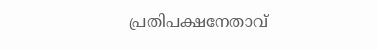പ്രതിപക്ഷനേതാവ്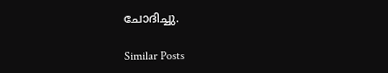ചോദിച്ചു.

Similar Posts